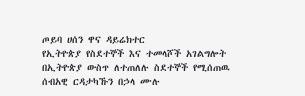ጦይባ ሀሰን ዋና ዳይሬክተር
የኢትዮጵያ የስደተኞች እና ተመላሾች አገልግሎት በኢትዮጵያ ውስጥ ለተጠለሉ ስደተኞች የሚሰጠዉ ሰብአዊ ርዳታካኹን በኃላ ሙሉ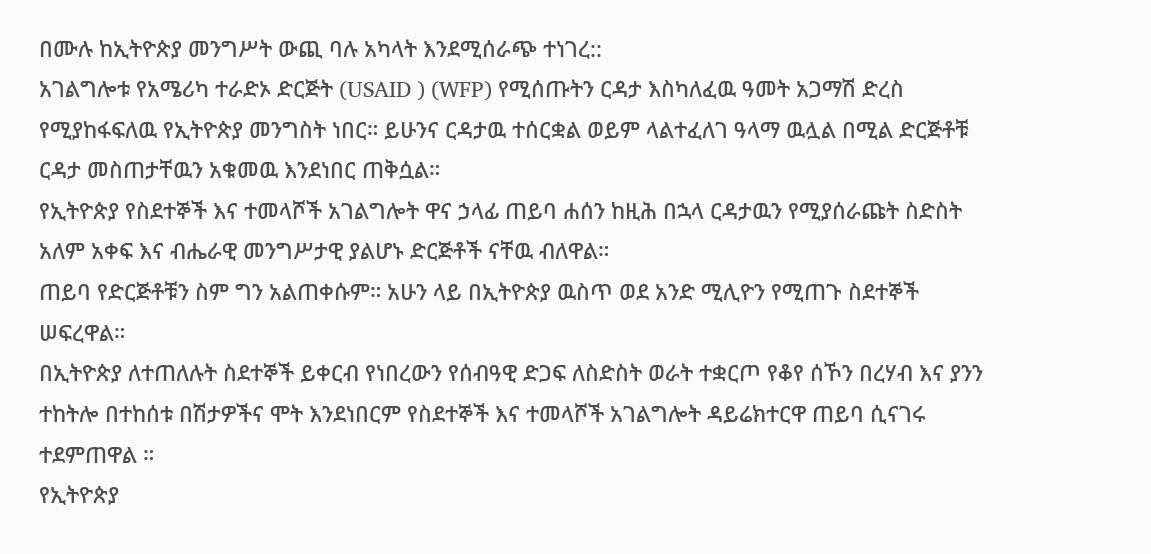በሙሉ ከኢትዮጵያ መንግሥት ውጪ ባሉ አካላት እንደሚሰራጭ ተነገረ::
አገልግሎቱ የአሜሪካ ተራድኦ ድርጅት (USAID ) (WFP) የሚሰጡትን ርዳታ እስካለፈዉ ዓመት አጋማሽ ድረስ የሚያከፋፍለዉ የኢትዮጵያ መንግስት ነበር። ይሁንና ርዳታዉ ተሰርቋል ወይም ላልተፈለገ ዓላማ ዉሏል በሚል ድርጅቶቹ ርዳታ መስጠታቸዉን አቁመዉ እንደነበር ጠቅሷል።
የኢትዮጵያ የስደተኞች እና ተመላሾች አገልግሎት ዋና ኃላፊ ጠይባ ሐሰን ከዚሕ በኋላ ርዳታዉን የሚያሰራጩት ስድስት አለም አቀፍ እና ብሔራዊ መንግሥታዊ ያልሆኑ ድርጅቶች ናቸዉ ብለዋል።
ጠይባ የድርጅቶቹን ስም ግን አልጠቀሱም። አሁን ላይ በኢትዮጵያ ዉስጥ ወደ አንድ ሚሊዮን የሚጠጉ ስደተኞች ሠፍረዋል።
በኢትዮጵያ ለተጠለሉት ስደተኞች ይቀርብ የነበረውን የሰብዓዊ ድጋፍ ለስድስት ወራት ተቋርጦ የቆየ ሰኾን በረሃብ እና ያንን ተከትሎ በተከሰቱ በሽታዎችና ሞት እንደነበርም የስደተኞች እና ተመላሾች አገልግሎት ዳይሬክተርዋ ጠይባ ሲናገሩ ተደምጠዋል ።
የኢትዮጵያ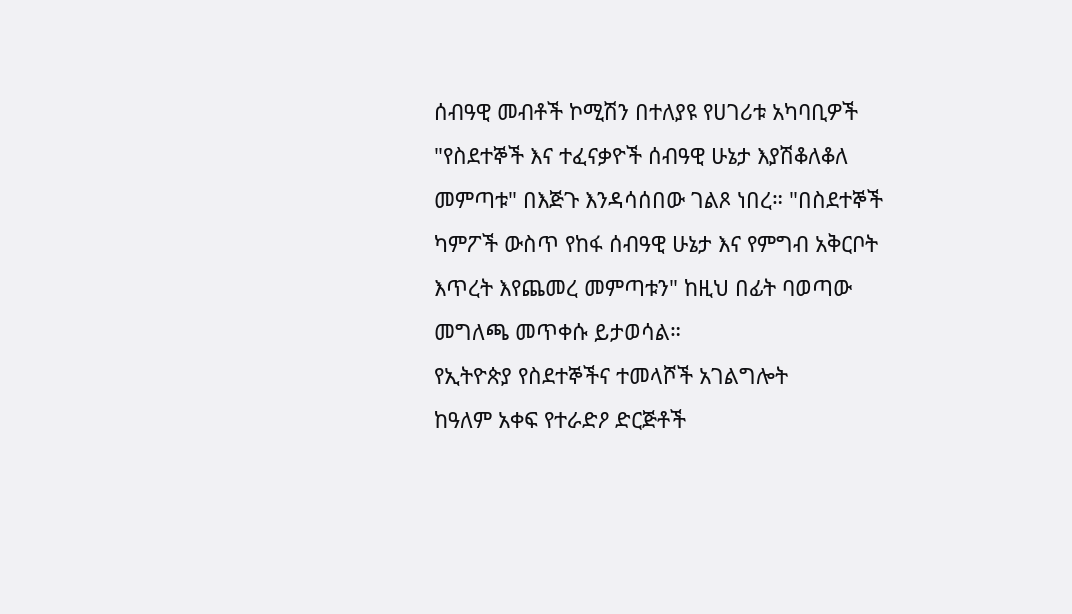ሰብዓዊ መብቶች ኮሚሽን በተለያዩ የሀገሪቱ አካባቢዎች "የስደተኞች እና ተፈናቃዮች ሰብዓዊ ሁኔታ እያሽቆለቆለ መምጣቱ" በእጅጉ እንዳሳሰበው ገልጾ ነበረ። "በስደተኞች ካምፖች ውስጥ የከፋ ሰብዓዊ ሁኔታ እና የምግብ አቅርቦት እጥረት እየጨመረ መምጣቱን" ከዚህ በፊት ባወጣው መግለጫ መጥቀሱ ይታወሳል።
የኢትዮጵያ የስደተኞችና ተመላሾች አገልግሎት
ከዓለም አቀፍ የተራድዖ ድርጅቶች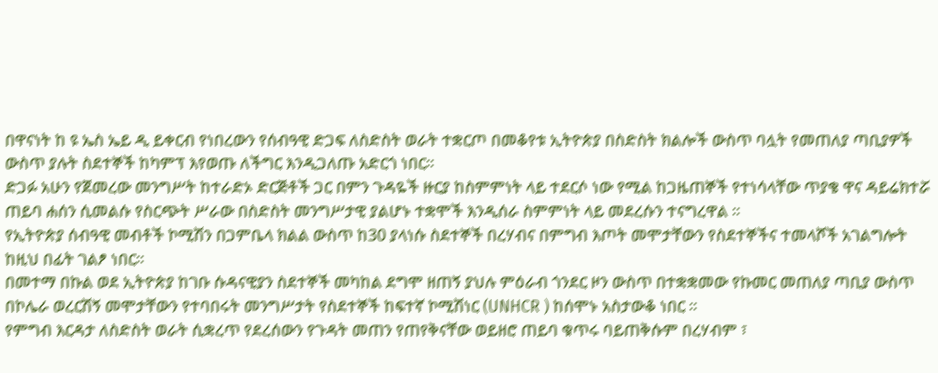በዋናነት ከ ዩ ኤስ ኤይ ዲ ይቀርብ የነበረውን የሰብዓዊ ድጋፍ ለስድስት ወራት ተቋርጦ በመቆየቱ ኢትዮጵያ በስድስት ክልሎች ውስጥ ባሏት የመጠለያ ጣቢያዎች ውስጥ ያሉት ስደተኞች ከካምፕ እየወጡ ለችግር እንዲጋለጡ አድርጎ ነበር።
ድጋፉ አሁን የጀመረው መንግሥት ከተራድኦ ድርጅቶች ጋር በምን ጉዳዬች ዙርያ ከስምምነት ላይ ተደርሶ ነው የሚል ከጋዜጠኞች የተነሳላቸው ጥያቄ ዋና ዳይሬክተሯ ጠይባ ሐሰን ሲመልሱ የስርጭት ሥራው በስድስት መንግሥታዊ ያልሆኑ ተቋሞች እንዲሰራ ስምምነት ላይ መደረሱን ተናግረዋል ።
የኢትዮጵያ ሰብዓዊ መብቶች ኮሚሽን በጋምቤላ ክልል ውስጥ ከ30 ያላነሱ ስደተኞች በረሃብና በምግብ እጦት መሞታቸውን የስደተኞችና ተመላሾች አገልግሎት ከዚህ በፊት ገልፆ ነበር።
በመተማ በኩል ወደ ኢትዮጵያ ከገቡ ሱዳናዊያን ስደተኞች መካከል ደግሞ ዘጠኝ ያህሉ ምዕራብ ጎንደር ዞን ውስጥ በተቋቋመው የኩመር መጠለያ ጣቢያ ውስጥ በኮሌራ ወረርሽኝ መሞታቸውን የተባበሩት መንግሥታት የስደተኞች ከፍተኛ ኮሚሽነር (UNHCR ) ከሰሞኑ አስታውቆ ነበር ።
የምግብ እርዳታ ለስድስት ወራት ሲቋረጥ የደረሰውን የጉዳት መጠን የጠየቅናቸው ወይዘሮ ጠይባ ቁጥሩ ባይጠቅሱም በረሃብም ፣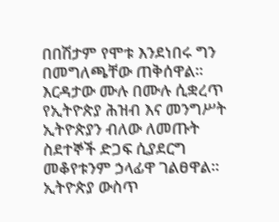በበሽታም የሞቱ እንደነበሩ ግን በመግለጫቸው ጠቅሰዋል። እርዳታው ሙሉ በሙሉ ሲቋረጥ የኢትዮጵያ ሕዝብ እና መንግሥት ኢትዮጵያን ብለው ለመጡት ስደተኞች ድጋፍ ሲያደርግ መቆየቱንም ኃላፊዋ ገልፀዋል።
ኢትዮጵያ ውስጥ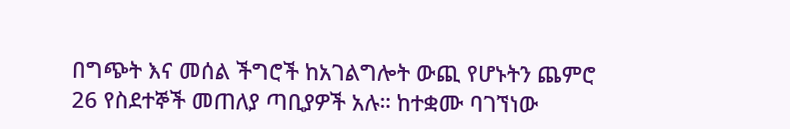በግጭት እና መሰል ችግሮች ከአገልግሎት ውጪ የሆኑትን ጨምሮ 26 የስደተኞች መጠለያ ጣቢያዎች አሉ። ከተቋሙ ባገኘነው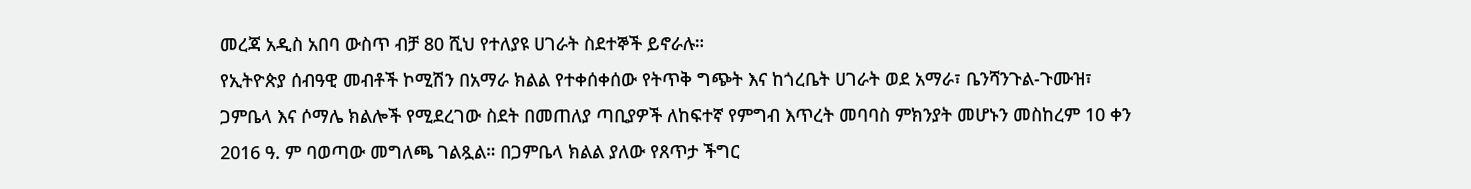መረጃ አዲስ አበባ ውስጥ ብቻ 80 ሺህ የተለያዩ ሀገራት ስደተኞች ይኖራሉ።
የኢትዮጵያ ሰብዓዊ መብቶች ኮሚሽን በአማራ ክልል የተቀሰቀሰው የትጥቅ ግጭት እና ከጎረቤት ሀገራት ወደ አማራ፣ ቤንሻንጉል-ጉሙዝ፣ ጋምቤላ እና ሶማሌ ክልሎች የሚደረገው ስደት በመጠለያ ጣቢያዎች ለከፍተኛ የምግብ እጥረት መባባስ ምክንያት መሆኑን መስከረም 10 ቀን 2016 ዓ. ም ባወጣው መግለጫ ገልጿል። በጋምቤላ ክልል ያለው የጸጥታ ችግር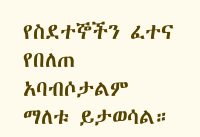የስደተኞችን ፈተና የበለጠ አባብሶታልም ማለቱ ይታወሳል።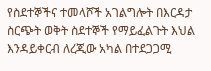የስደተኞችና ተመላሾች አገልግሎት በእርዳታ ስርጭት ወቅት ስደተኞች የማይፈልጉት እህል እንዳይቀርብ ለረጂው አካል በተደጋጋሚ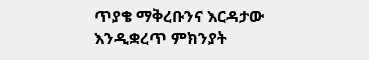ጥያቄ ማቅረቡንና እርዳታው እንዲቋረጥ ምክንያት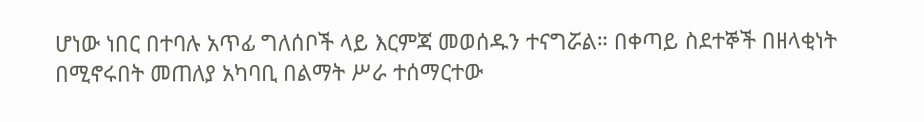ሆነው ነበር በተባሉ አጥፊ ግለሰቦች ላይ እርምጃ መወሰዱን ተናግሯል። በቀጣይ ስደተኞች በዘላቂነት በሚኖሩበት መጠለያ አካባቢ በልማት ሥራ ተሰማርተው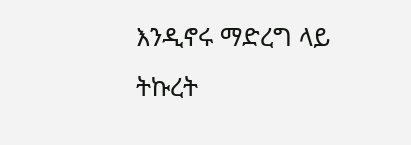እንዲኖሩ ማድረግ ላይ ትኩረት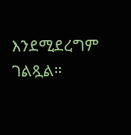እንደሚደረግም ገልጿል።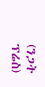(ንጋት ፕሬስ)